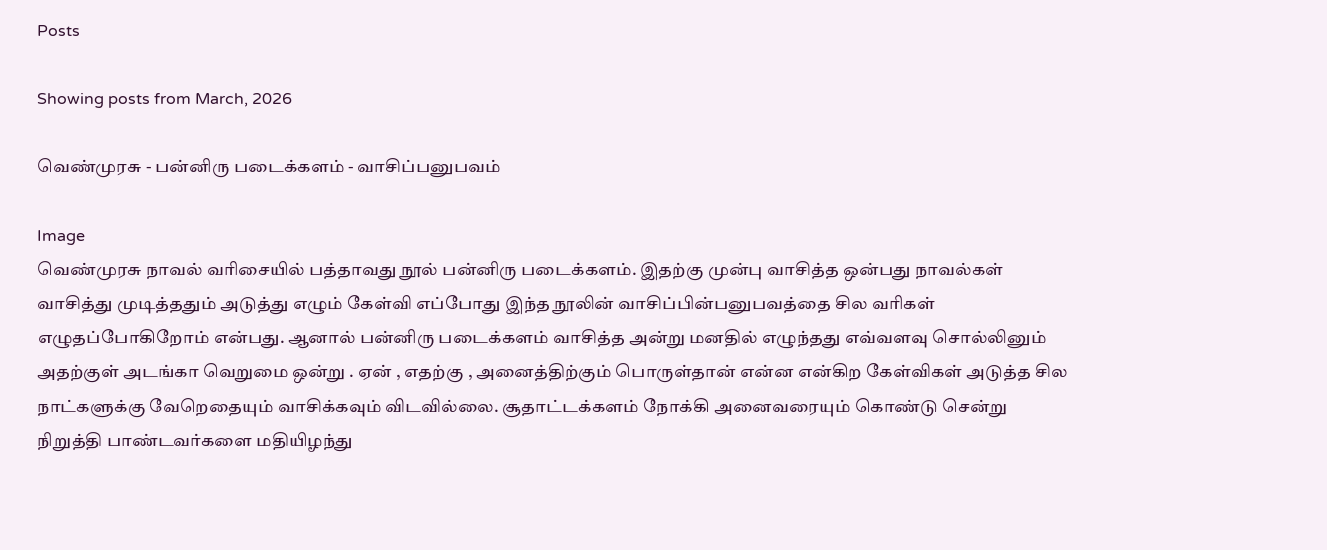Posts

Showing posts from March, 2026

வெண்முரசு - பன்னிரு படைக்களம் - வாசிப்பனுபவம்

Image
வெண்முரசு நாவல் வரிசையில் பத்தாவது நூல் பன்னிரு படைக்களம். இதற்கு முன்பு வாசித்த ஒன்பது நாவல்கள் வாசித்து முடித்ததும் அடுத்து எழும் கேள்வி எப்போது இந்த நூலின் வாசிப்பின்பனுபவத்தை சில வரிகள் எழுதப்போகிறோம் என்பது. ஆனால் பன்னிரு படைக்களம் வாசித்த அன்று மனதில் எழுந்தது எவ்வளவு சொல்லினும் அதற்குள் அடங்கா வெறுமை ஒன்று . ஏன் , எதற்கு , அனைத்திற்கும் பொருள்தான் என்ன என்கிற கேள்விகள் அடுத்த சில நாட்களுக்கு வேறெதையும் வாசிக்கவும் விடவில்லை. சூதாட்டக்களம் நோக்கி அனைவரையும் கொண்டு சென்று நிறுத்தி பாண்டவர்களை மதியிழந்து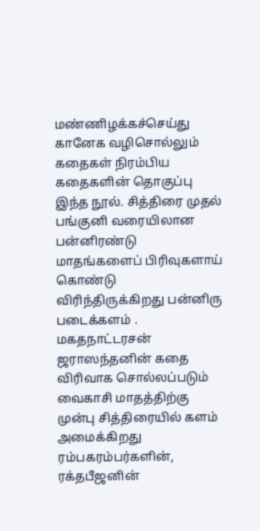மண்ணிழக்கச்செய்து கானேக வழிசொல்லும் கதைகள் நிரம்பிய கதைகளின் தொகுப்பு இந்த நூல். சித்திரை முதல் பங்குனி வரையிலான பன்னிரண்டு மாதங்களைப் பிரிவுகளாய் கொண்டு விரிந்திருக்கிறது பன்னிரு படைக்களம் . மகதநாட்டரசன் ஜராஸந்தனின் கதை விரிவாக சொல்லப்படும் வைகாசி மாதத்திற்கு முன்பு சித்திரையில் களம் அமைக்கிறது ரம்பகரம்பர்களின், ரக்தபீஜனின்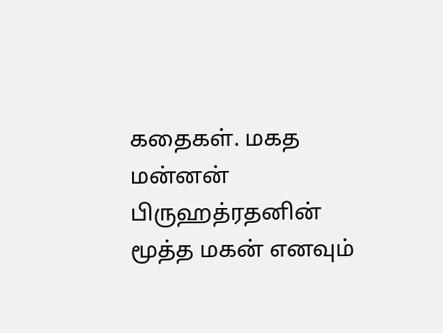கதைகள். மகத மன்னன் பிருஹத்ரதனின் மூத்த மகன் எனவும்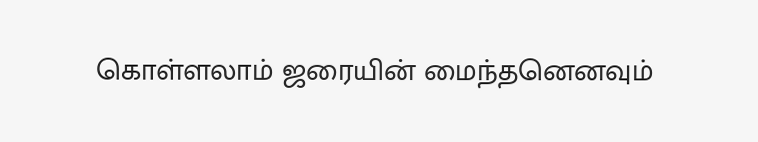கொள்ளலாம் ஜரையின் மைந்தனெனவும்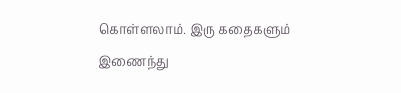கொள்ளலாம். இரு கதைகளும் இணைந்து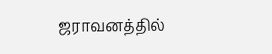ஜராவனத்தில்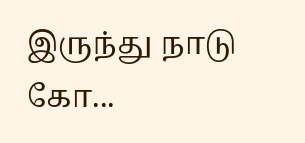இருந்து நாடு கோ...